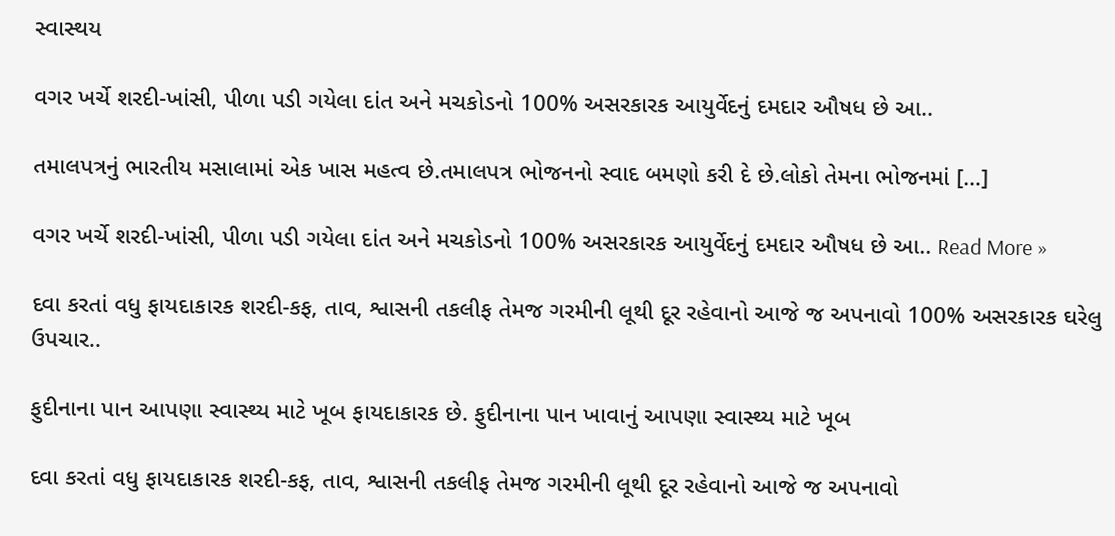સ્વાસ્થય

વગર ખર્ચે શરદી-ખાંસી, પીળા પડી ગયેલા દાંત અને મચકોડનો 100% અસરકારક આયુર્વેદનું દમદાર ઔષધ છે આ..

તમાલપત્રનું ભારતીય મસાલામાં એક ખાસ મહત્વ છે.તમાલપત્ર ભોજનનો સ્વાદ બમણો કરી દે છે.લોકો તેમના ભોજનમાં […]

વગર ખર્ચે શરદી-ખાંસી, પીળા પડી ગયેલા દાંત અને મચકોડનો 100% અસરકારક આયુર્વેદનું દમદાર ઔષધ છે આ.. Read More »

દવા કરતાં વધુ ફાયદાકારક શરદી-કફ, તાવ, શ્વાસની તકલીફ તેમજ ગરમીની લૂથી દૂર રહેવાનો આજે જ અપનાવો 100% અસરકારક ઘરેલુ ઉપચાર..

ફુદીનાના પાન આપણા સ્વાસ્થ્ય માટે ખૂબ ફાયદાકારક છે. ફુદીનાના પાન ખાવાનું આપણા સ્વાસ્થ્ય માટે ખૂબ

દવા કરતાં વધુ ફાયદાકારક શરદી-કફ, તાવ, શ્વાસની તકલીફ તેમજ ગરમીની લૂથી દૂર રહેવાનો આજે જ અપનાવો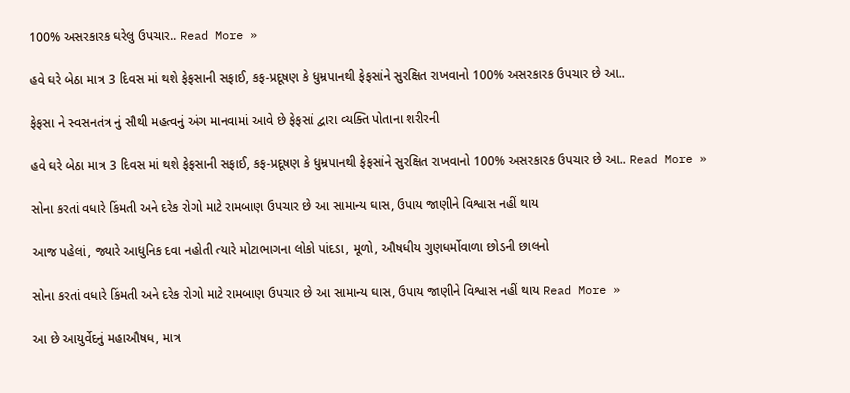100% અસરકારક ઘરેલુ ઉપચાર.. Read More »

હવે ઘરે બેઠા માત્ર 3 દિવસ માં થશે ફેફસાની સફાઈ, કફ-પ્રદૂષણ કે ધુમ્રપાનથી ફેફસાંને સુરક્ષિત રાખવાનો 100% અસરકારક ઉપચાર છે આ..

ફેફસા ને સ્વસનતંત્ર નું સૌથી મહત્વનું અંગ માનવામાં આવે છે ફેફસાં દ્વારા વ્યક્તિ પોતાના શરીરની

હવે ઘરે બેઠા માત્ર 3 દિવસ માં થશે ફેફસાની સફાઈ, કફ-પ્રદૂષણ કે ધુમ્રપાનથી ફેફસાંને સુરક્ષિત રાખવાનો 100% અસરકારક ઉપચાર છે આ.. Read More »

સોના કરતાં વધારે કિંમતી અને દરેક રોગો માટે રામબાણ ઉપચાર છે આ સામાન્ય ઘાસ, ઉપાય જાણીને વિશ્વાસ નહીં થાય

આજ પહેલાં, જ્યારે આધુનિક દવા નહોતી ત્યારે મોટાભાગના લોકો પાંદડા, મૂળો, ઔષધીય ગુણધર્મોવાળા છોડની છાલનો

સોના કરતાં વધારે કિંમતી અને દરેક રોગો માટે રામબાણ ઉપચાર છે આ સામાન્ય ઘાસ, ઉપાય જાણીને વિશ્વાસ નહીં થાય Read More »

આ છે આયુર્વેદનું મહાઔષધ, માત્ર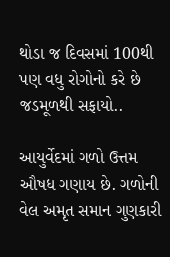થોડા જ દિવસમાં 100થી પણ વધુ રોગોનો કરે છે જડમૂળથી સફાયો..

આયુર્વેદમાં ગળો ઉત્તમ ઔષધ ગણાય છે. ગળોની વેલ અમૃત સમાન ગુણકારી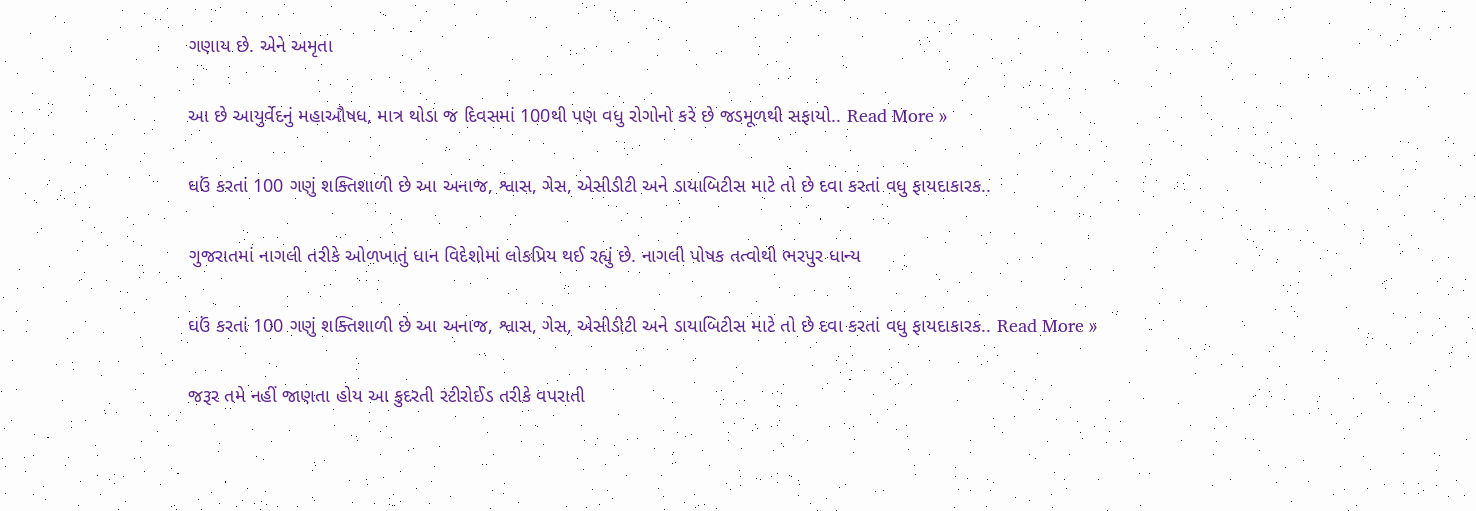ગણાય છે. એને અમૃતા

આ છે આયુર્વેદનું મહાઔષધ, માત્ર થોડા જ દિવસમાં 100થી પણ વધુ રોગોનો કરે છે જડમૂળથી સફાયો.. Read More »

ઘઉં કરતાં 100 ગણું શક્તિશાળી છે આ અનાજ, શ્વાસ, ગેસ, એસીડીટી અને ડાયાબિટીસ માટે તો છે દવા કરતાં વધુ ફાયદાકારક..

ગુજરાતમાં નાગલી તરીકે ઓળખાતું ધાન વિદેશોમાં લોકપ્રિય થઈ રહ્યું છે. નાગલી પોષક તત્વોથી ભરપુર ધાન્ય

ઘઉં કરતાં 100 ગણું શક્તિશાળી છે આ અનાજ, શ્વાસ, ગેસ, એસીડીટી અને ડાયાબિટીસ માટે તો છે દવા કરતાં વધુ ફાયદાકારક.. Read More »

જરૂર તમે નહીં જાણતા હોય આ કુદરતી સ્ટીરોઈડ તરીકે વપરાતી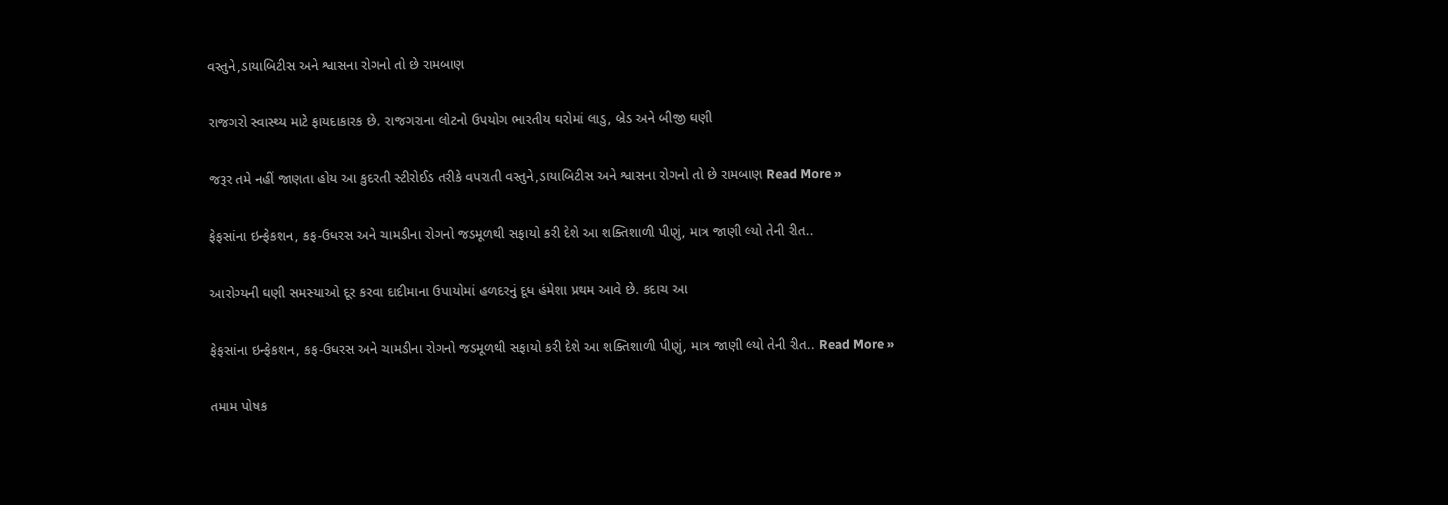વસ્તુને,ડાયાબિટીસ અને શ્વાસના રોગનો તો છે રામબાણ

રાજગરો સ્વાસ્થ્ય માટે ફાયદાકારક છે. રાજગરાના લોટનો ઉપયોગ ભારતીય ઘરોમાં લાડુ, બ્રેડ અને બીજી ઘણી

જરૂર તમે નહીં જાણતા હોય આ કુદરતી સ્ટીરોઈડ તરીકે વપરાતી વસ્તુને,ડાયાબિટીસ અને શ્વાસના રોગનો તો છે રામબાણ Read More »

ફેફસાંના ઇન્ફેકશન, કફ-ઉધરસ અને ચામડીના રોગનો જડમૂળથી સફાયો કરી દેશે આ શક્તિશાળી પીણું, માત્ર જાણી લ્યો તેની રીત..

આરોગ્યની ઘણી સમસ્યાઓ દૂર કરવા દાદીમાના ઉપાયોમાં હળદરનું દૂધ હંમેશા પ્રથમ આવે છે. કદાચ આ

ફેફસાંના ઇન્ફેકશન, કફ-ઉધરસ અને ચામડીના રોગનો જડમૂળથી સફાયો કરી દેશે આ શક્તિશાળી પીણું, માત્ર જાણી લ્યો તેની રીત.. Read More »

તમામ પોષક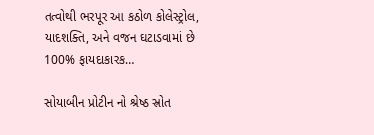તત્વોથી ભરપૂર આ કઠોળ કોલેસ્ટ્રોલ, યાદશક્તિ, અને વજન ઘટાડવામાં છે 100% ફાયદાકારક…

સોયાબીન પ્રોટીન નો શ્રેષ્ઠ સ્રોત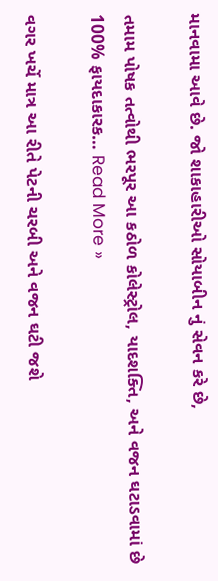માનવામા આવે છે. જો શાકાહારીઓ સોયાબીન નું સેવન કરે છે,

તમામ પોષક તત્વોથી ભરપૂર આ કઠોળ કોલેસ્ટ્રોલ, યાદશક્તિ, અને વજન ઘટાડવામાં છે 100% ફાયદાકારક… Read More »

વગર ખર્ચે માત્ર આ રીતે પેટની ચરબી અને વજન ઘટી જશે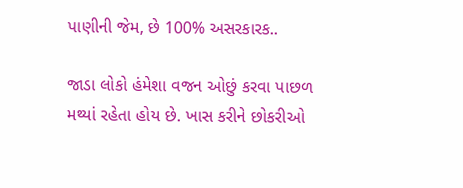પાણીની જેમ, છે 100% અસરકારક..

જાડા લોકો હંમેશા વજન ઓછું કરવા પાછળ મથ્યાં રહેતા હોય છે. ખાસ કરીને છોકરીઓ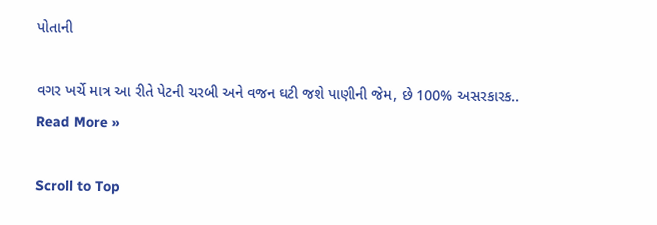પોતાની

વગર ખર્ચે માત્ર આ રીતે પેટની ચરબી અને વજન ઘટી જશે પાણીની જેમ, છે 100% અસરકારક.. Read More »

Scroll to Top